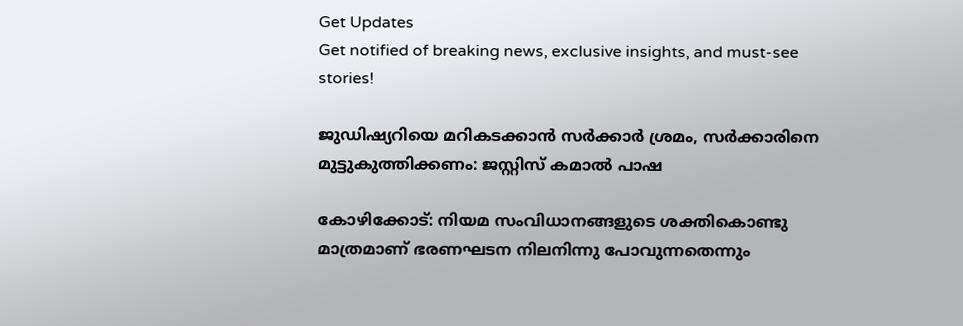Get Updates
Get notified of breaking news, exclusive insights, and must-see stories!

ജുഡിഷ്യറിയെ മറികടക്കാന്‍ സര്‍ക്കാര്‍ ശ്രമം, സര്‍ക്കാരിനെ മുട്ടുകുത്തിക്കണം: ജസ്റ്റിസ് കമാല്‍ പാഷ

കോഴിക്കോട്: നിയമ സംവിധാനങ്ങളുടെ ശക്തികൊണ്ടു മാത്രമാണ് ഭരണഘടന നിലനിന്നു പോവുന്നതെന്നും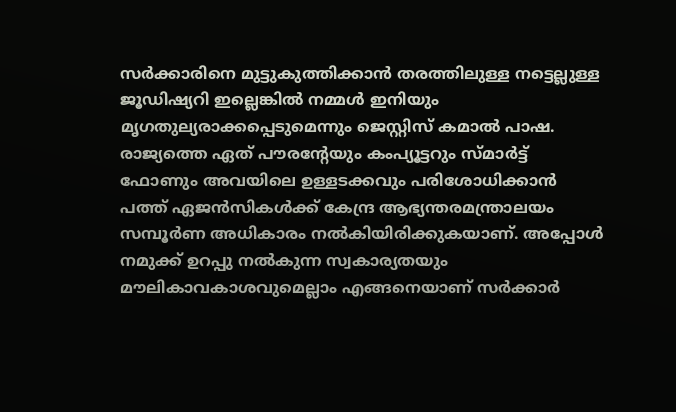സര്‍ക്കാരിനെ മുട്ടുകുത്തിക്കാന്‍ തരത്തിലുള്ള നട്ടെല്ലുള്ള ജൂഡിഷ്യറി ഇല്ലെങ്കില്‍ നമ്മള്‍ ഇനിയും മൃഗതുല്യരാക്കപ്പെടുമെന്നും ജെസ്റ്റിസ് കമാല്‍ പാഷ. രാജ്യത്തെ ഏത് പൗരന്റേയും കംപ്യൂട്ടറും സ്മാര്‍ട്ട് ഫോണും അവയിലെ ഉള്ളടക്കവും പരിശോധിക്കാന്‍ പത്ത് ഏജന്‍സികള്‍ക്ക് കേന്ദ്ര ആഭ്യന്തരമന്ത്രാലയം സമ്പൂര്‍ണ അധികാരം നല്‍കിയിരിക്കുകയാണ്. അപ്പോള്‍ നമുക്ക് ഉറപ്പു നല്‍കുന്ന സ്വകാര്യതയും മൗലികാവകാശവുമെല്ലാം എങ്ങനെയാണ് സര്‍ക്കാര്‍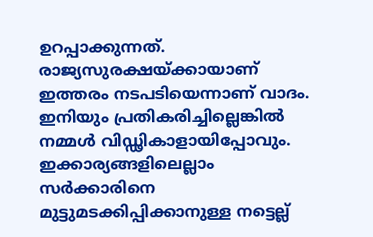ഉറപ്പാക്കുന്നത്. രാജ്യസുരക്ഷയ്ക്കായാണ് ഇത്തരം നടപടിയെന്നാണ് വാദം. ഇനിയും പ്രതികരിച്ചില്ലെങ്കില്‍ നമ്മള്‍ വിഡ്ഢികാളായിപ്പോവും. ഇക്കാര്യങ്ങളിലെല്ലാം സര്‍ക്കാരിനെ മുട്ടുമടക്കിപ്പിക്കാനുള്ള നട്ടെല്ല്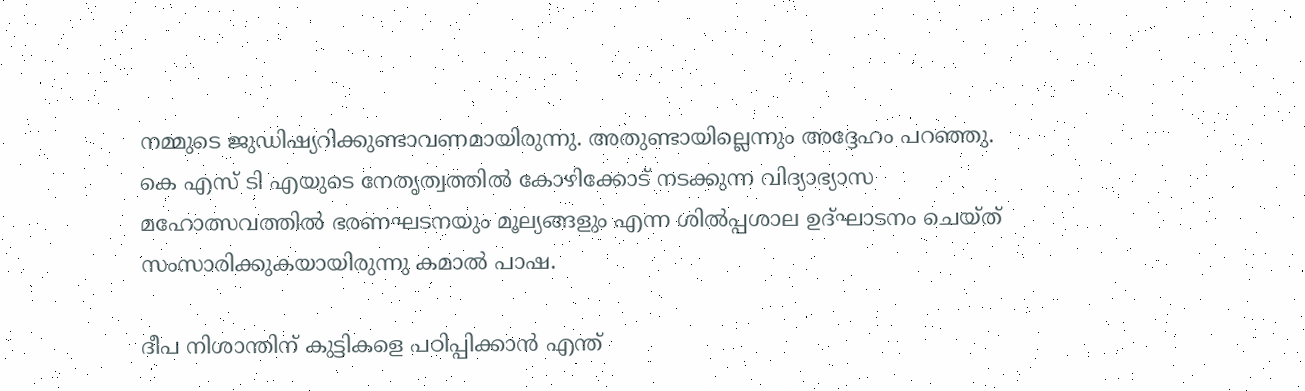നമ്മുടെ ജുഡിഷ്യറിക്കുണ്ടാവണമായിരുന്നു. അതുണ്ടായില്ലെന്നും അദ്ദേഹം പറഞ്ഞു. കെ എസ് ടി എയുടെ നേതൃത്വത്തില്‍ കോഴിക്കോട് നടക്കുന്ന വിദ്യാഭ്യാസ മഹോത്സവത്തില്‍ ഭരണഘടനയും മൂല്യങ്ങളും എന്ന ശില്‍പ്പശാല ഉദ്ഘാടനം ചെയ്ത് സംസാരിക്കുകയായിരുന്നു കമാല്‍ പാഷ.

ദീപ നിശാന്തിന് കുട്ടികളെ പഠിപ്പിക്കാന്‍ എന്ത്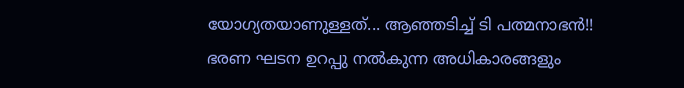യോഗ്യതയാണുള്ളത്... ആഞ്ഞടിച്ച് ടി പത്മനാഭന്‍!!
ഭരണ ഘടന ഉറപ്പു നല്‍കുന്ന അധികാരങ്ങളും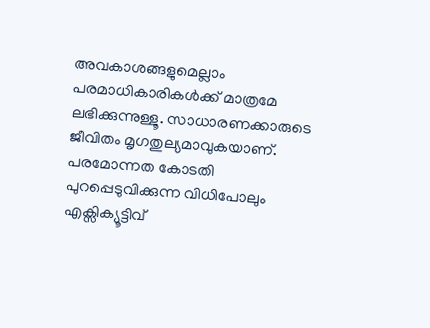അവകാശങ്ങളുമെല്ലാം പരമാധികാരികള്‍ക്ക് മാത്രമേ ലഭിക്കുന്നുള്ളൂ. സാധാരണക്കാരുടെ ജീവിതം മൃഗതുല്യമാവുകയാണ്. പരമോന്നത കോടതി പുറപ്പെടുവിക്കുന്ന വിധിപോലും എക്സിക്യൂട്ടിവ്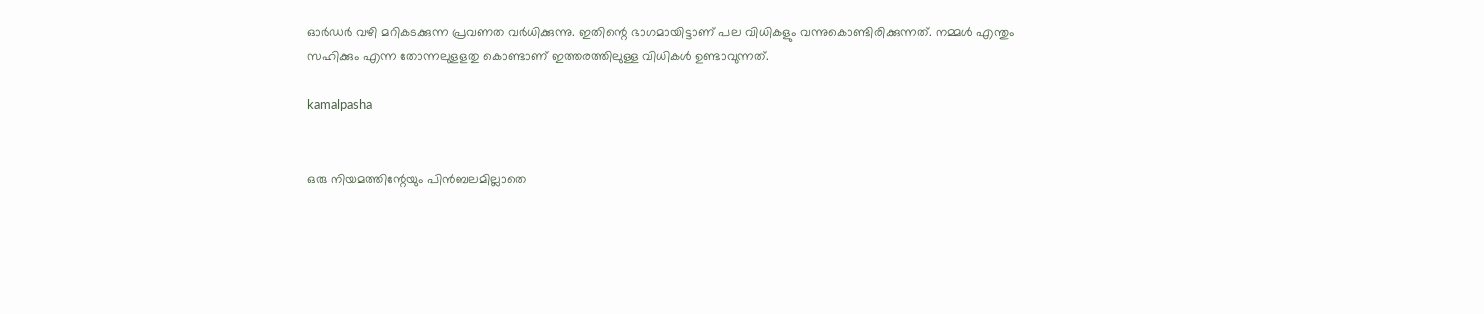ഓര്‍ഡര്‍ വഴി മറികടക്കുന്ന പ്രവണത വര്‍ധിക്കുന്നു. ഇതിന്റെ ഭാഗമായിട്ടാണ് പല വിധികളും വന്നുകൊണ്ടിരിക്കുന്നത്. നമ്മള്‍ എന്തും സഹിക്കും എന്ന തോന്നലുളളതു കൊണ്ടാണ് ഇത്തരത്തിലുള്ള വിധികള്‍ ഉണ്ടാവുന്നത്.

kamalpasha


ഒരു നിയമത്തിന്റേയും പിന്‍ബലമില്ലാതെ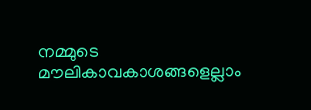നമ്മുടെ മൗലികാവകാശങ്ങളെല്ലാം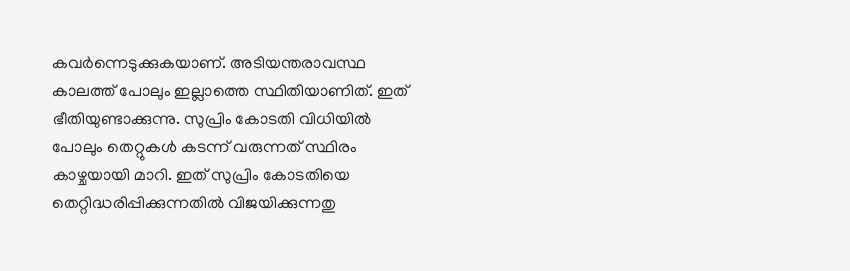കവര്‍ന്നെടുക്കുകയാണ്. അടിയന്തരാവസ്ഥ കാലത്ത് പോലും ഇല്ലാത്തെ സ്ഥിതിയാണിത്. ഇത് ഭീതിയുണ്ടാക്കുന്നു. സുപ്രിം കോടതി വിധിയില്‍ പോലും തെറ്റുകള്‍ കടന്ന് വരുന്നത് സ്ഥിരം കാഴ്ചയായി മാറി. ഇത് സുപ്രിം കോടതിയെ തെറ്റിദ്ധരിപ്പിക്കുന്നതില്‍ വിജയിക്കുന്നതു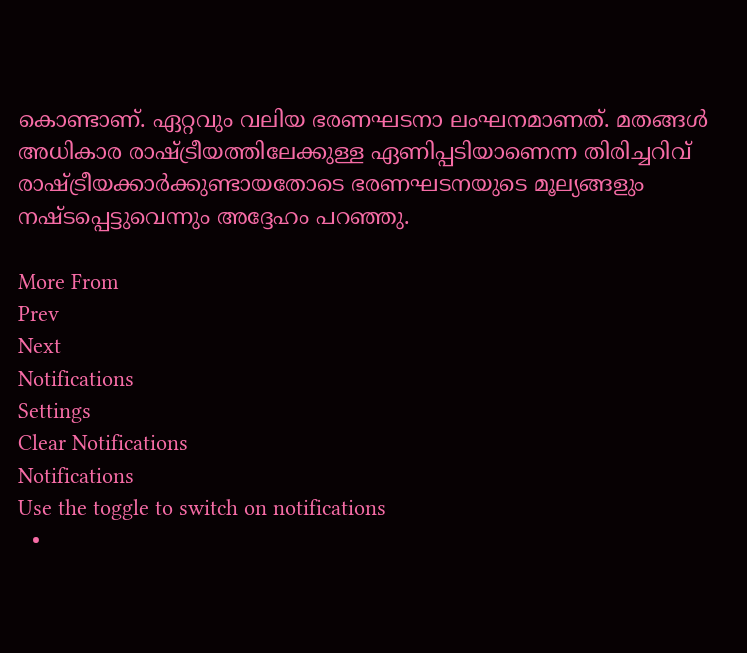കൊണ്ടാണ്. ഏറ്റവും വലിയ ഭരണഘടനാ ലംഘനമാണത്. മതങ്ങള്‍ അധികാര രാഷ്ട്രീയത്തിലേക്കുള്ള ഏണിപ്പടിയാണെന്ന തിരിച്ചറിവ് രാഷ്ട്രീയക്കാര്‍ക്കുണ്ടായതോടെ ഭരണഘടനയുടെ മൂല്യങ്ങളും നഷ്ടപ്പെട്ടുവെന്നും അദ്ദേഹം പറഞ്ഞു.

More From
Prev
Next
Notifications
Settings
Clear Notifications
Notifications
Use the toggle to switch on notifications
  •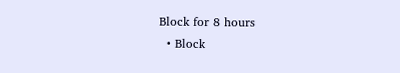Block for 8 hours
  • Block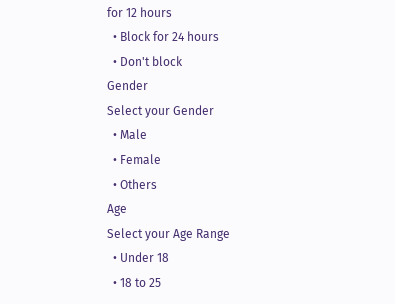for 12 hours
  • Block for 24 hours
  • Don't block
Gender
Select your Gender
  • Male
  • Female
  • Others
Age
Select your Age Range
  • Under 18
  • 18 to 25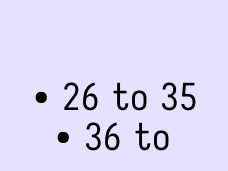• 26 to 35
  • 36 to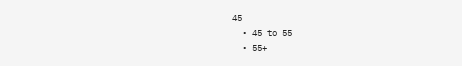45
  • 45 to 55
  • 55+